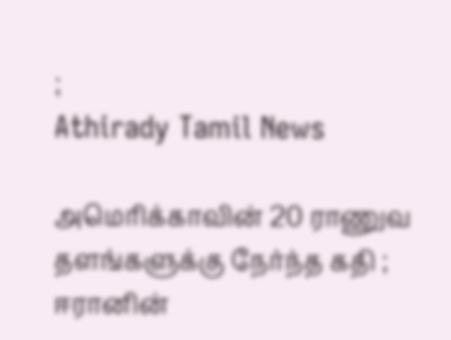;
Athirady Tamil News

அமெரிக்காவின் 20 ராணுவ தளங்களுக்கு நேர்ந்த கதி ; ஈரானின்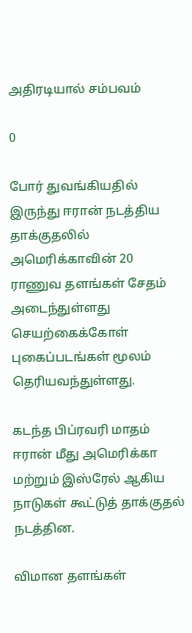அதிரடியால் சம்பவம்

0

போர் துவங்கியதில் இருந்து ஈரான் நடத்திய தாக்குதலில் அமெரிக்காவின் 20 ராணுவ தளங்கள் சேதம் அடைந்துள்ளது செயற்கைக்கோள் புகைப்படங்கள் மூலம் தெரியவந்துள்ளது.

கடந்த பிப்ரவரி மாதம் ஈரான் மீது அமெரிக்கா மற்றும் இஸ்ரேல் ஆகிய நாடுகள் கூட்டுத் தாக்குதல் நடத்தின.

விமான தளங்கள்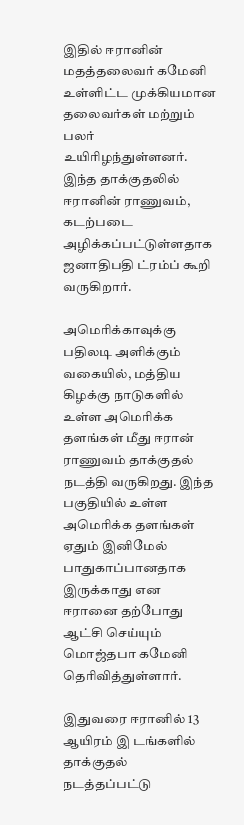இதில் ஈரானின் மதத்தலைவர் கமேனி உள்ளிட்ட முக்கியமான தலைவர்கள் மற்றும் பலர் உயிரிழந்துள்ளனர். இந்த தாக்குதலில் ஈரானின் ராணுவம், கடற்படை அழிக்கப்பட்டுள்ளதாக ஜனாதிபதி ட்ரம்ப் கூறி வருகிறார்.

அமெரிக்காவுக்கு பதிலடி அளிக்கும் வகையில், மத்திய கிழக்கு நாடுகளில் உள்ள அமெரிக்க தளங்கள் மீது ஈரான் ராணுவம் தாக்குதல் நடத்தி வருகிறது. இந்த பகுதியில் உள்ள அமெரிக்க தளங்கள் ஏதும் இனிமேல் பாதுகாப்பானதாக இருக்காது என ஈரானை தற்போது ஆட்சி செய்யும் மொஜ்தபா கமேனி தெரிவித்துள்ளார்.

இதுவரை ஈரானில் 13 ஆயிரம் இ டங்களில் தாக்குதல் நடத்தப்பட்டு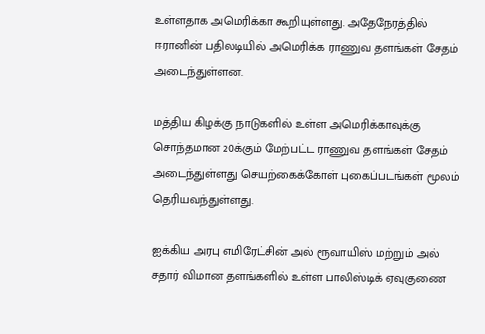உள்ளதாக அமெரிக்கா கூறியுள்ளது. அதேநேரத்தில் ஈரானின் பதிலடியில் அமெரிக்க ராணுவ தளங்கள் சேதம் அடைந்துள்ளன.

மத்திய கிழக்கு நாடுகளில் உள்ள அமெரிக்காவுக்கு சொந்தமான 20க்கும் மேற்பட்ட ராணுவ தளங்கள் சேதம் அடைந்துள்ளது செயற்கைக்கோள் புகைப்படங்கள் மூலம் தெரியவந்துள்ளது.

ஐக்கிய அரபு எமிரேட்சின் அல் ரூவாயிஸ் மற்றும் அல் சதார் விமான தளங்களில் உள்ள பாலிஸ்டிக் ஏவுகுணை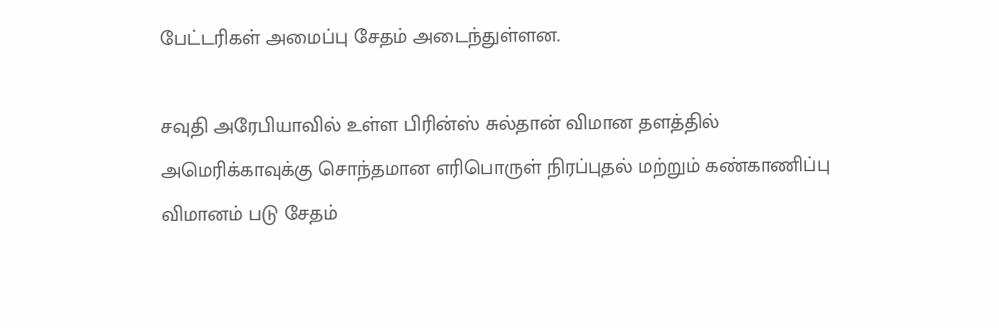பேட்டரிகள் அமைப்பு சேதம் அடைந்துள்ளன.

சவுதி அரேபியாவில் உள்ள பிரின்ஸ் சுல்தான் விமான தளத்தில் அமெரிக்காவுக்கு சொந்தமான எரிபொருள் நிரப்புதல் மற்றும் கண்காணிப்பு விமானம் படு சேதம்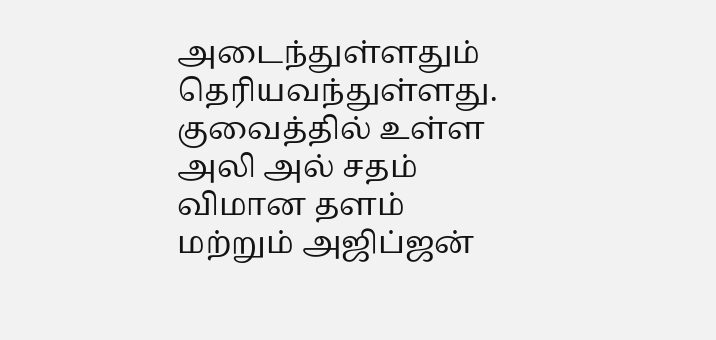அடைந்துள்ளதும் தெரியவந்துள்ளது. குவைத்தில் உள்ள அலி அல் சதம் விமான தளம் மற்றும் அஜிப்ஜன்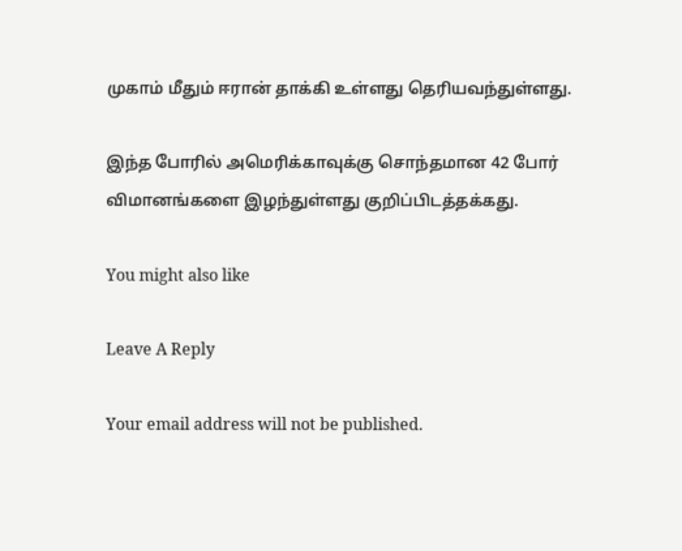முகாம் மீதும் ஈரான் தாக்கி உள்ளது தெரியவந்துள்ளது.

இந்த போரில் அமெரிக்காவுக்கு சொந்தமான 42 போர் விமானங்களை இழந்துள்ளது குறிப்பிடத்தக்கது.

You might also like

Leave A Reply

Your email address will not be published.